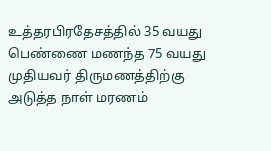உத்தரபிரதேசத்தில் 35 வயது பெண்ணை மணந்த 75 வயது முதியவர் திருமணத்திற்கு அடுத்த நாள் மரணம்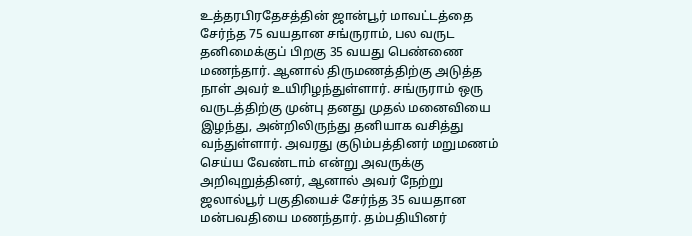உத்தரபிரதேசத்தின் ஜான்பூர் மாவட்டத்தை சேர்ந்த 75 வயதான சங்ருராம், பல வருட தனிமைக்குப் பிறகு 35 வயது பெண்ணை மணந்தார். ஆனால் திருமணத்திற்கு அடுத்த நாள் அவர் உயிரிழந்துள்ளார். சங்ருராம் ஒரு வருடத்திற்கு முன்பு தனது முதல் மனைவியை இழந்து, அன்றிலிருந்து தனியாக வசித்து வந்துள்ளார். அவரது குடும்பத்தினர் மறுமணம் செய்ய வேண்டாம் என்று அவருக்கு அறிவுறுத்தினர், ஆனால் அவர் நேற்று ஜலால்பூர் பகுதியைச் சேர்ந்த 35 வயதான மன்பவதியை மணந்தார். தம்பதியினர்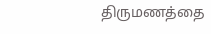திருமணத்தை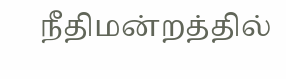நீதிமன்றத்தில்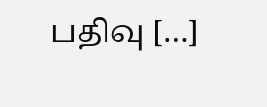பதிவு […]